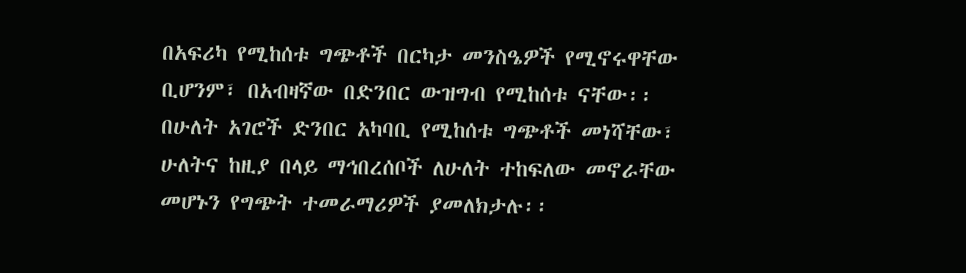በአፍሪካ የሚከሰቱ ግጭቶች በርካታ መንስዔዎች የሚኖሩዋቸው ቢሆንም፣ በአብዛኛው በድንበር ውዝግብ የሚከሰቱ ናቸው፡፡ በሁለት አገሮች ድንበር አካባቢ የሚከሰቱ ግጭቶች መነሻቸው፣ ሁለትና ከዚያ በላይ ማኅበረሰቦች ለሁለት ተከፍለው መኖራቸው መሆኑን የግጭት ተመራማሪዎች ያመለክታሉ፡፡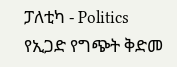ፓለቲካ - Politics
የኢጋድ የግጭት ቅድመ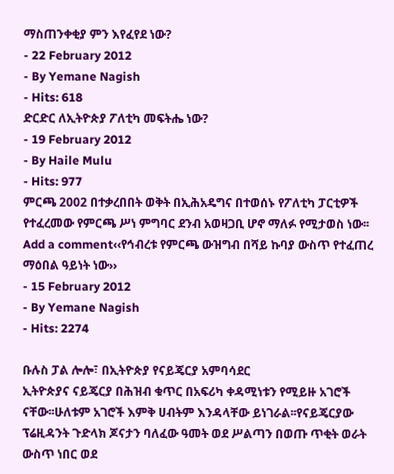ማስጠንቀቂያ ምን እየፈየደ ነው?
- 22 February 2012
- By Yemane Nagish
- Hits: 618
ድርድር ለኢትዮጵያ ፖለቲካ መፍትሔ ነው?
- 19 February 2012
- By Haile Mulu
- Hits: 977
ምርጫ 2002 በተቃረበበት ወቅት በኢሕአዴግና በተወሰኑ የፖለቲካ ፓርቲዎች የተፈረመው የምርጫ ሥነ ምግባር ደንብ አወዛጋቢ ሆኖ ማለፉ የሚታወስ ነው፡፡
Add a comment‹‹የኅብረቱ የምርጫ ውዝግብ በሻይ ኩባያ ውስጥ የተፈጠረ ማዕበል ዓይነት ነው››
- 15 February 2012
- By Yemane Nagish
- Hits: 2274

ቡሉስ ፓል ሎሎ፣ በኢትዮጵያ የናይጄርያ አምባሳደር
ኢትዮጵያና ናይጄርያ በሕዝብ ቁጥር በአፍሪካ ቀዳሚነቱን የሚይዙ አገሮች ናቸው፡፡ሁለቱም አገሮች እምቅ ሀብትም እንዳላቸው ይነገራል፡፡የናይጄርያው ፕሬዚዳንት ጉድላክ ጆናታን ባለፈው ዓመት ወደ ሥልጣን በወጡ ጥቂት ወራት ውስጥ ነበር ወደ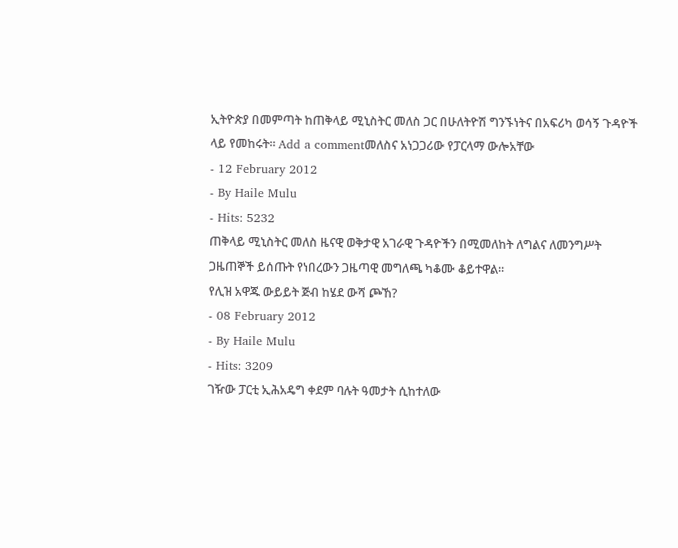ኢትዮጵያ በመምጣት ከጠቅላይ ሚኒስትር መለስ ጋር በሁለትዮሽ ግንኙነትና በአፍሪካ ወሳኝ ጉዳዮች ላይ የመከሩት፡፡ Add a commentመለስና አነጋጋሪው የፓርላማ ውሎአቸው
- 12 February 2012
- By Haile Mulu
- Hits: 5232
ጠቅላይ ሚኒስትር መለስ ዜናዊ ወቅታዊ አገራዊ ጉዳዮችን በሚመለከት ለግልና ለመንግሥት ጋዜጠኞች ይሰጡት የነበረውን ጋዜጣዊ መግለጫ ካቆሙ ቆይተዋል፡፡
የሊዝ አዋጁ ውይይት ጅብ ከሄደ ውሻ ጮኸ?
- 08 February 2012
- By Haile Mulu
- Hits: 3209
ገዥው ፓርቲ ኢሕአዴግ ቀደም ባሉት ዓመታት ሲከተለው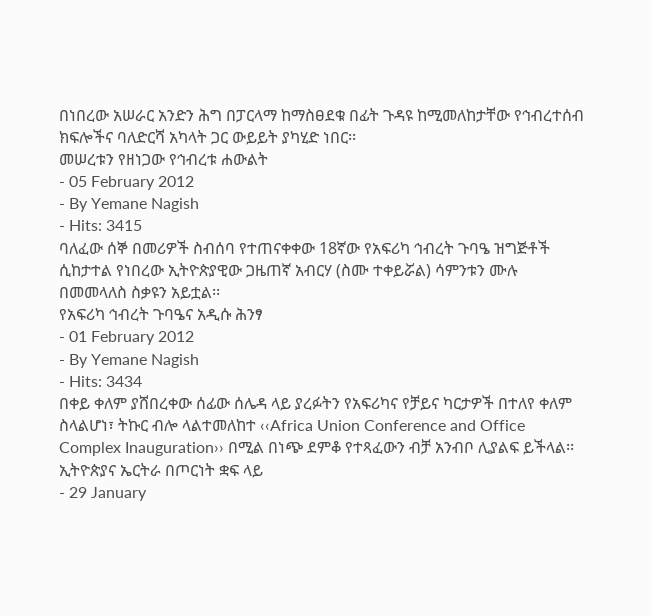በነበረው አሠራር አንድን ሕግ በፓርላማ ከማስፀደቁ በፊት ጉዳዩ ከሚመለከታቸው የኅብረተሰብ ክፍሎችና ባለድርሻ አካላት ጋር ውይይት ያካሂድ ነበር፡፡
መሠረቱን የዘነጋው የኅብረቱ ሐውልት
- 05 February 2012
- By Yemane Nagish
- Hits: 3415
ባለፈው ሰኞ በመሪዎች ስብሰባ የተጠናቀቀው 18ኛው የአፍሪካ ኅብረት ጉባዔ ዝግጅቶች ሲከታተል የነበረው ኢትዮጵያዊው ጋዜጠኛ አብርሃ (ስሙ ተቀይሯል) ሳምንቱን ሙሉ በመመላለስ ስቃዩን አይቷል፡፡
የአፍሪካ ኅብረት ጉባዔና አዲሱ ሕንፃ
- 01 February 2012
- By Yemane Nagish
- Hits: 3434
በቀይ ቀለም ያሸበረቀው ሰፊው ሰሌዳ ላይ ያረፉትን የአፍሪካና የቻይና ካርታዎች በተለየ ቀለም ስላልሆነ፣ ትኩር ብሎ ላልተመለከተ ‹‹Africa Union Conference and Office Complex Inauguration›› በሚል በነጭ ደምቆ የተጻፈውን ብቻ አንብቦ ሊያልፍ ይችላል፡፡
ኢትዮጵያና ኤርትራ በጦርነት ቋፍ ላይ
- 29 January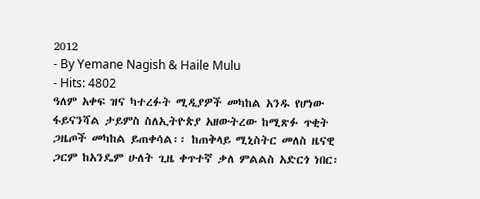2012
- By Yemane Nagish & Haile Mulu
- Hits: 4802
ዓለም አቀፍ ዝና ካተረፉት ሚዲያዎች መካከል አንዱ የሆነው ፋይናንሻል ታይምስ ስለኢትዮጵያ አዘውትረው ከሚጽፉ ጥቂት ጋዜጦች መካከል ይጠቀሳል፡፡ ከጠቅላይ ሚኒስትር መለስ ዜናዊ ጋርም ከአንዴም ሁለት ጊዜ ቀጥተኛ ቃለ ምልልስ አድርጎ ነበር፡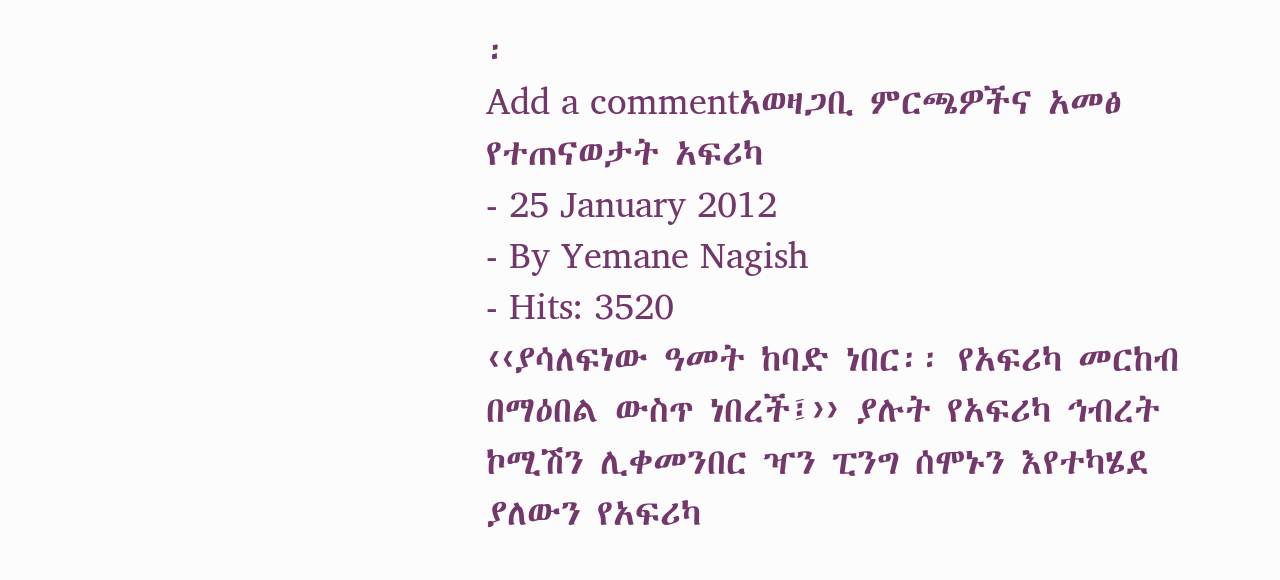፡
Add a commentአወዛጋቢ ምርጫዎችና አመፅ የተጠናወታት አፍሪካ
- 25 January 2012
- By Yemane Nagish
- Hits: 3520
‹‹ያሳለፍነው ዓመት ከባድ ነበር፡፡ የአፍሪካ መርከብ በማዕበል ውስጥ ነበረች፤›› ያሉት የአፍሪካ ኅብረት ኮሚሽን ሊቀመንበር ዣን ፒንግ ሰሞኑን እየተካሄደ ያለውን የአፍሪካ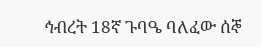ኅብረት 18ኛ ጉባዔ ባለፈው ሰኞ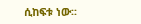ሲከፍቱ ነው፡፡